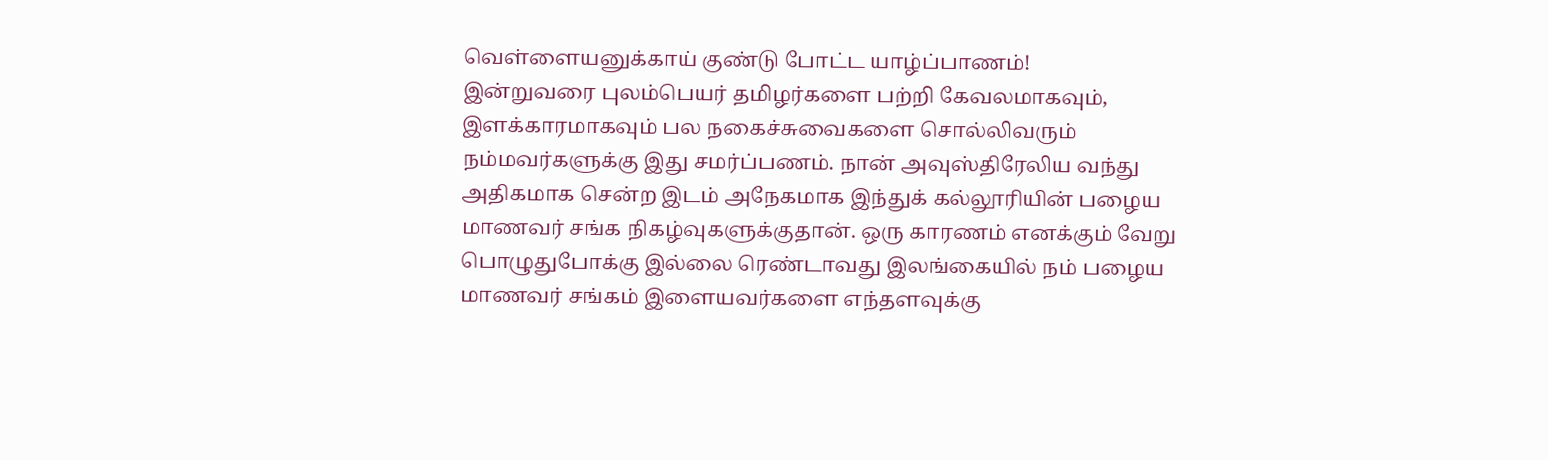வெள்ளையனுக்காய் குண்டு போட்ட யாழ்ப்பாணம்!
இன்றுவரை புலம்பெயர் தமிழர்களை பற்றி கேவலமாகவும், இளக்காரமாகவும் பல நகைச்சுவைகளை சொல்லிவரும் நம்மவர்களுக்கு இது சமர்ப்பணம். நான் அவுஸ்திரேலிய வந்து அதிகமாக சென்ற இடம் அநேகமாக இந்துக் கல்லூரியின் பழைய மாணவர் சங்க நிகழ்வுகளுக்குதான். ஒரு காரணம் எனக்கும் வேறு பொழுதுபோக்கு இல்லை ரெண்டாவது இலங்கையில் நம் பழைய மாணவர் சங்கம் இளையவர்களை எந்தளவுக்கு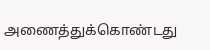அணைத்துக்கொண்டது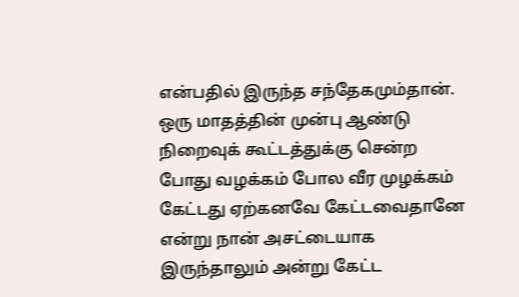என்பதில் இருந்த சந்தேகமும்தான். ஒரு மாதத்தின் முன்பு ஆண்டு நிறைவுக் கூட்டத்துக்கு சென்ற போது வழக்கம் போல வீர முழக்கம் கேட்டது ஏற்கனவே கேட்டவைதானே என்று நான் அசட்டையாக இருந்தாலும் அன்று கேட்ட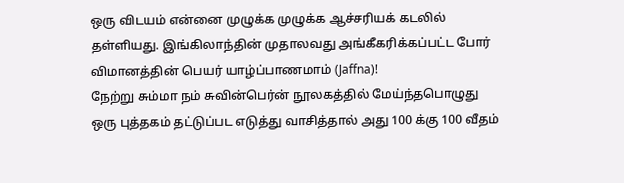ஒரு விடயம் என்னை முழுக்க முழுக்க ஆச்சரியக் கடலில் தள்ளியது. இங்கிலாந்தின் முதாலவது அங்கீகரிக்கப்பட்ட போர் விமானத்தின் பெயர் யாழ்ப்பாணமாம் (Jaffna)!
நேற்று சும்மா நம் சுவின்பெர்ன் நூலகத்தில் மேய்ந்தபொழுது ஒரு புத்தகம் தட்டுப்பட எடுத்து வாசித்தால் அது 100 க்கு 100 வீதம்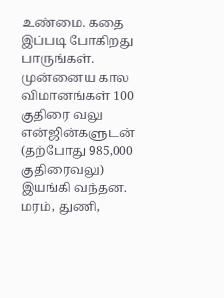உண்மை. கதை இப்படி போகிறது பாருங்கள்.
முன்னைய கால விமானங்கள் 100 குதிரை வலு என்ஜின்களுடன் (தற்போது 985,000 குதிரைவலு) இயங்கி வந்தன. மரம், துணி,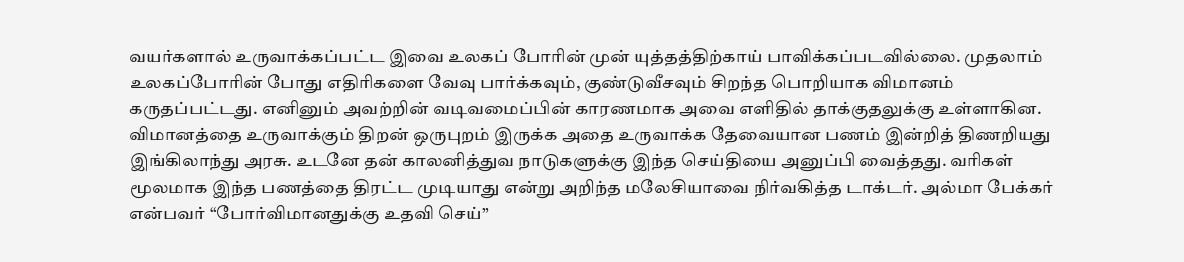வயர்களால் உருவாக்கப்பட்ட இவை உலகப் போரின் முன் யுத்தத்திற்காய் பாவிக்கப்படவில்லை. முதலாம் உலகப்போரின் போது எதிரிகளை வேவு பார்க்கவும், குண்டுவீசவும் சிறந்த பொறியாக விமானம் கருதப்பட்டது. எனினும் அவற்றின் வடிவமைப்பின் காரணமாக அவை எளிதில் தாக்குதலுக்கு உள்ளாகின. விமானத்தை உருவாக்கும் திறன் ஒருபுறம் இருக்க அதை உருவாக்க தேவையான பணம் இன்றித் திணறியது இங்கிலாந்து அரசு. உடனே தன் காலனித்துவ நாடுகளுக்கு இந்த செய்தியை அனுப்பி வைத்தது. வரிகள் மூலமாக இந்த பணத்தை திரட்ட முடியாது என்று அறிந்த மலேசியாவை நிர்வகித்த டாக்டர். அல்மா பேக்கர் என்பவர் “போர்விமானதுக்கு உதவி செய்”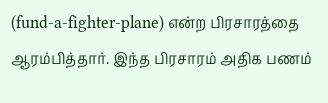(fund-a-fighter-plane) என்ற பிரசாரத்தை ஆரம்பித்தார். இந்த பிரசாரம் அதிக பணம்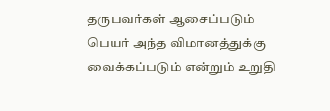தருபவர்கள் ஆசைப்படும் பெயர் அந்த விமானத்துக்கு வைக்கப்படும் என்றும் உறுதி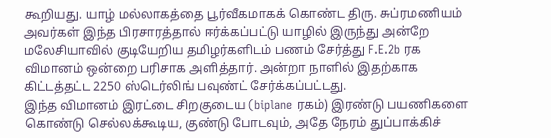கூறியது. யாழ் மல்லாகத்தை பூர்வீகமாகக் கொண்ட திரு. சுப்ரமணியம் அவர்கள் இந்த பிரசாரத்தால் ஈர்க்கப்பட்டு யாழில் இருந்து அன்றே மலேசியாவில் குடியேறிய தமிழர்களிடம் பணம் சேர்த்து F.E.2b ரக விமானம் ஒன்றை பரிசாக அளித்தார். அன்றா நாளில் இதற்காக கிட்டத்தட்ட 2250 ஸ்டெர்லிங் பவுண்ட் சேர்க்கப்பட்டது.
இந்த விமானம் இரட்டை சிறகுடைய (biplane ரகம்) இரண்டு பயணிகளை கொண்டு செல்லக்கூடிய, குண்டு போடவும், அதே நேரம் துப்பாக்கிச்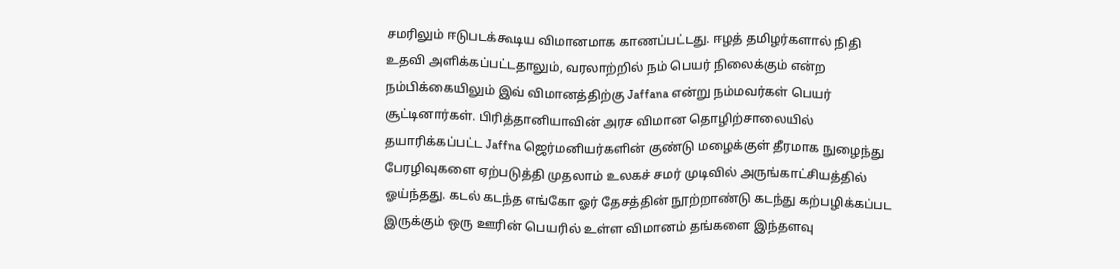சமரிலும் ஈடுபடக்கூடிய விமானமாக காணப்பட்டது. ஈழத் தமிழர்களால் நிதி உதவி அளிக்கப்பட்டதாலும், வரலாற்றில் நம் பெயர் நிலைக்கும் என்ற நம்பிக்கையிலும் இவ் விமானத்திற்கு Jaffana என்று நம்மவர்கள் பெயர் சூட்டினார்கள். பிரித்தானியாவின் அரச விமான தொழிற்சாலையில் தயாரிக்கப்பட்ட Jaffna ஜெர்மனியர்களின் குண்டு மழைக்குள் தீரமாக நுழைந்து பேரழிவுகளை ஏற்படுத்தி முதலாம் உலகச் சமர் முடிவில் அருங்காட்சியத்தில் ஓய்ந்தது. கடல் கடந்த எங்கோ ஓர் தேசத்தின் நூற்றாண்டு கடந்து கற்பழிக்கப்பட இருக்கும் ஒரு ஊரின் பெயரில் உள்ள விமானம் தங்களை இந்தளவு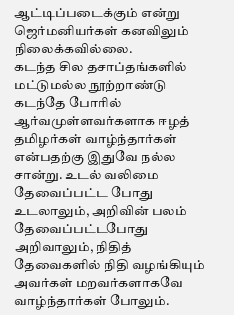ஆட்டிப்படைக்கும் என்று ஜெர்மனியர்கள் கனவிலும் நிலைக்கவில்லை.
கடந்த சில தசாப்தங்களில் மட்டுமல்ல நூற்றாண்டு கடந்தே போரில் ஆர்வமுள்ளவர்களாக ஈழத் தமிழர்கள் வாழ்ந்தார்கள் என்பதற்கு இதுவே நல்ல சான்று. உடல் வலிமை தேவைப்பட்ட போது உடலாலும், அறிவின் பலம் தேவைப்பட்டபோது அறிவாலும், நிதித் தேவைகளில் நிதி வழங்கியும் அவர்கள் மறவர்களாகவே வாழ்ந்தார்கள் போலும்.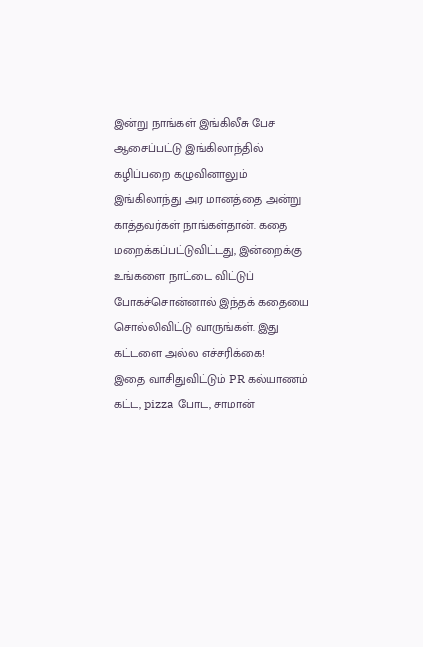இன்று நாங்கள் இங்கிலீசு பேச ஆசைப்பட்டு இங்கிலாந்தில் கழிப்பறை கழுவினாலும் இங்கிலாந்து அர மானத்தை அன்று காத்தவர்கள் நாங்கள்தான். கதை மறைக்கப்பட்டுவிட்டது, இன்றைக்கு உங்களை நாட்டை விட்டுப் போகச்சொன்னால் இந்தக் கதையை சொல்லிவிட்டு வாருங்கள். இது கட்டளை அல்ல எச்சரிக்கை!
இதை வாசிதுவிட்டும் PR கல்யாணம் கட்ட, pizza போட, சாமான்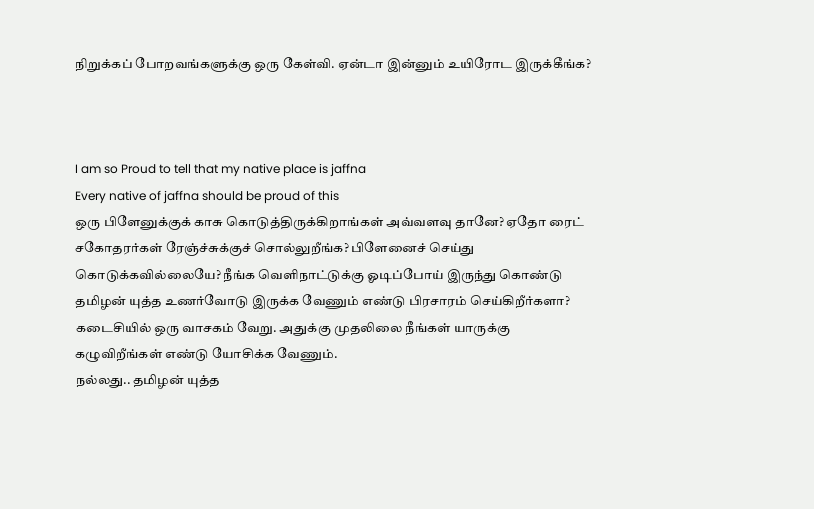நிறுக்கப் போறவங்களுக்கு ஒரு கேள்வி. ஏன்டா இன்னும் உயிரோட இருக்கீங்க?



I am so Proud to tell that my native place is jaffna
Every native of jaffna should be proud of this
ஒரு பிளேனுக்குக் காசு கொடுத்திருக்கிறாங்கள் அவ்வளவு தானே? ஏதோ ரைட் சகோதரர்கள் ரேஞ்ச்சுக்குச் சொல்லுறீங்க? பிளேனைச் செய்து கொடுக்கவில்லையே? நீங்க வெளிநாட்டுக்கு ஓடிப்போய் இருந்து கொண்டு தமிழன் யுத்த உணர்வோடு இருக்க வேணும் எண்டு பிரசாரம் செய்கிறீர்களா? கடைசியில் ஒரு வாசகம் வேறு. அதுக்கு முதலிலை நீங்கள் யாருக்கு கழுவிறீங்கள் எண்டு யோசிக்க வேணும்.
நல்லது.. தமிழன் யுத்த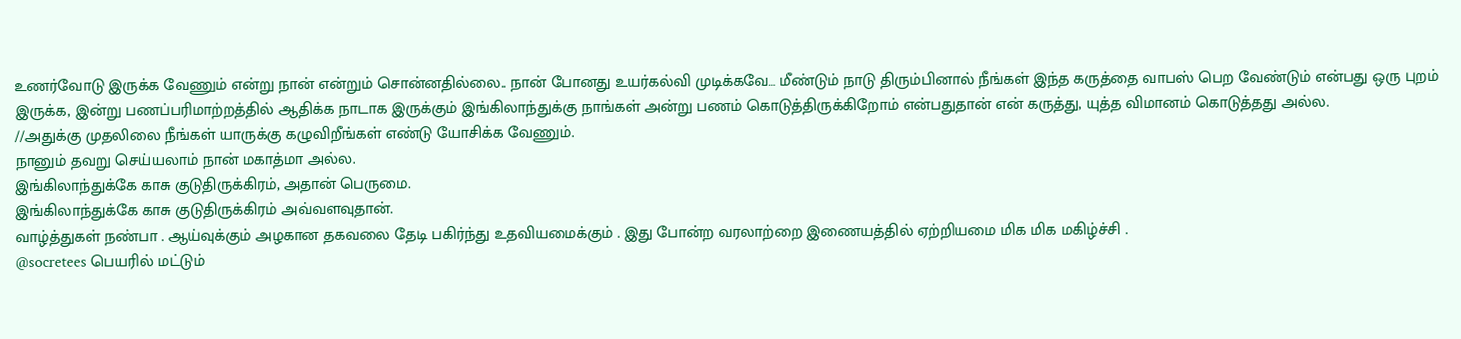உணர்வோடு இருக்க வேணும் என்று நான் என்றும் சொன்னதில்லை.. நான் போனது உயர்கல்வி முடிக்கவே… மீண்டும் நாடு திரும்பினால் நீங்கள் இந்த கருத்தை வாபஸ் பெற வேண்டும் என்பது ஒரு புறம் இருக்க, இன்று பணப்பரிமாற்றத்தில் ஆதிக்க நாடாக இருக்கும் இங்கிலாந்துக்கு நாங்கள் அன்று பணம் கொடுத்திருக்கிறோம் என்பதுதான் என் கருத்து, யுத்த விமானம் கொடுத்தது அல்ல.
//அதுக்கு முதலிலை நீங்கள் யாருக்கு கழுவிறீங்கள் எண்டு யோசிக்க வேணும்.
நானும் தவறு செய்யலாம் நான் மகாத்மா அல்ல.
இங்கிலாந்துக்கே காசு குடுதிருக்கிரம், அதான் பெருமை.
இங்கிலாந்துக்கே காசு குடுதிருக்கிரம் அவ்வளவுதான்.
வாழ்த்துகள் நண்பா . ஆய்வுக்கும் அழகான தகவலை தேடி பகிர்ந்து உதவியமைக்கும் . இது போன்ற வரலாற்றை இணையத்தில் ஏற்றியமை மிக மிக மகிழ்ச்சி .
@socretees பெயரில் மட்டும்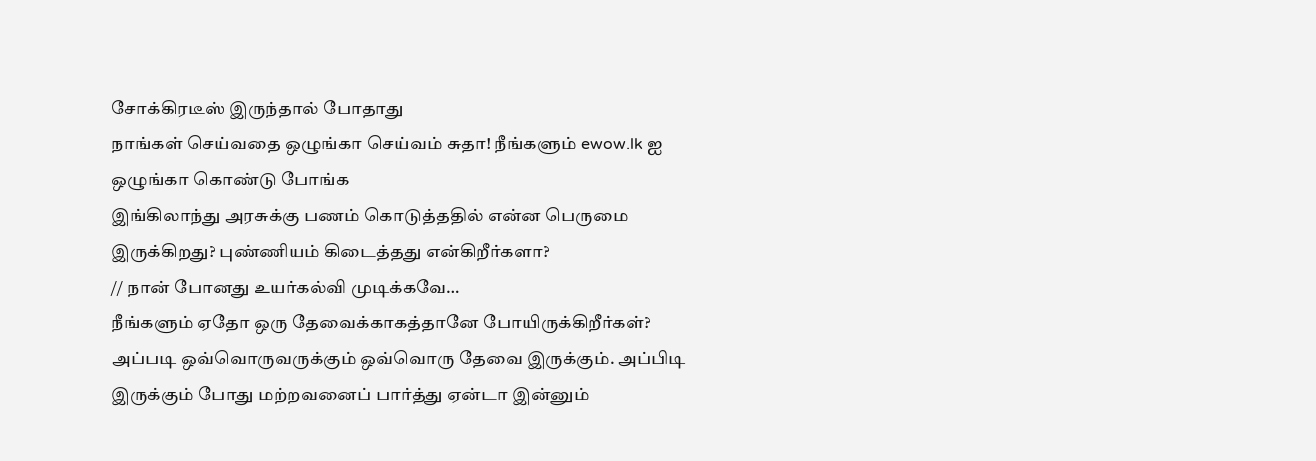சோக்கிரடீஸ் இருந்தால் போதாது
நாங்கள் செய்வதை ஒழுங்கா செய்வம் சுதா! நீங்களும் ewow.lk ஐ ஒழுங்கா கொண்டு போங்க
இங்கிலாந்து அரசுக்கு பணம் கொடுத்ததில் என்ன பெருமை இருக்கிறது? புண்ணியம் கிடைத்தது என்கிறீர்களா?
// நான் போனது உயர்கல்வி முடிக்கவே…
நீங்களும் ஏதோ ஒரு தேவைக்காகத்தானே போயிருக்கிறீர்கள்? அப்படி ஒவ்வொருவருக்கும் ஒவ்வொரு தேவை இருக்கும். அப்பிடி இருக்கும் போது மற்றவனைப் பார்த்து ஏன்டா இன்னும்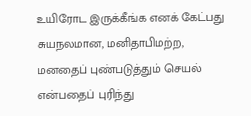உயிரோட இருக்கீங்க எனக் கேட்பது சுயநலமான, மனிதாபிமற்ற, மனதைப் புண்படுத்தும் செயல் என்பதைப் புரிந்து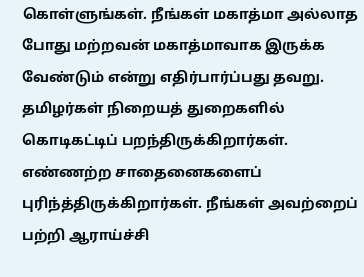கொள்ளுங்கள். நீங்கள் மகாத்மா அல்லாத போது மற்றவன் மகாத்மாவாக இருக்க வேண்டும் என்று எதிர்பார்ப்பது தவறு.
தமிழர்கள் நிறையத் துறைகளில் கொடிகட்டிப் பறந்திருக்கிறார்கள். எண்ணற்ற சாதைனைகளைப் புரிந்த்திருக்கிறார்கள். நீங்கள் அவற்றைப் பற்றி ஆராய்ச்சி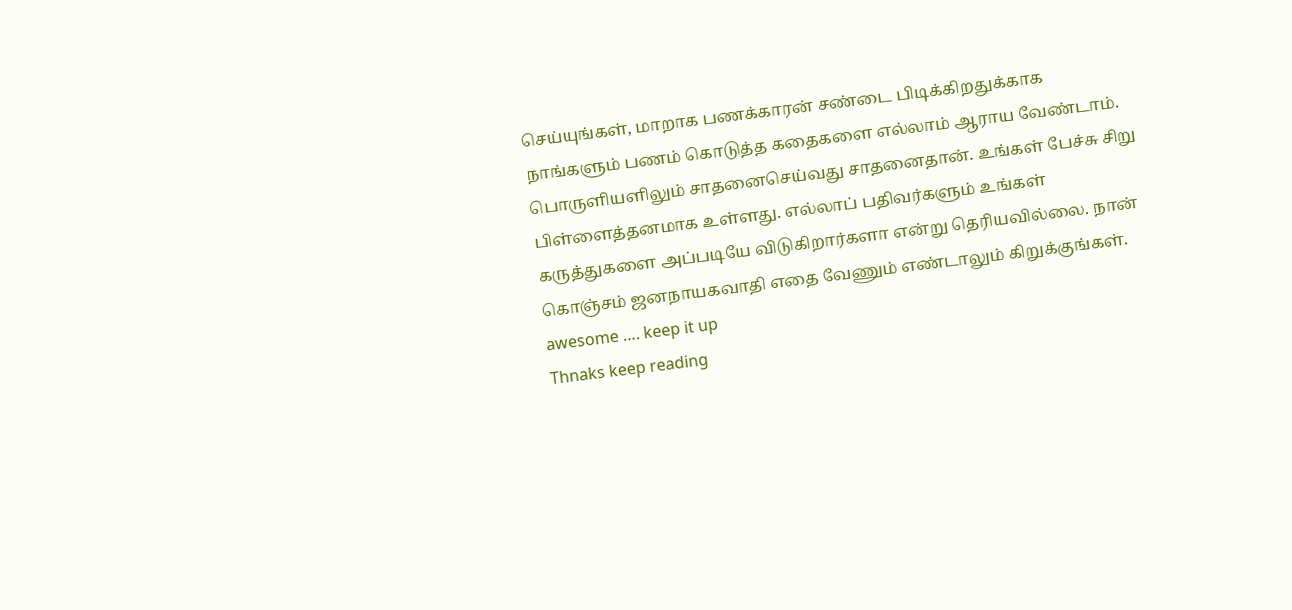செய்யுங்கள், மாறாக பணக்காரன் சண்டை பிடிக்கிறதுக்காக நாங்களும் பணம் கொடுத்த கதைகளை எல்லாம் ஆராய வேண்டாம்.
பொருளியளிலும் சாதனைசெய்வது சாதனைதான். உங்கள் பேச்சு சிறு பிள்ளைத்தனமாக உள்ளது. எல்லாப் பதிவர்களும் உங்கள் கருத்துகளை அப்படியே விடுகிறார்களா என்று தெரியவில்லை. நான் கொஞ்சம் ஜனநாயகவாதி எதை வேணும் எண்டாலும் கிறுக்குங்கள்.
awesome …. keep it up
Thnaks keep reading